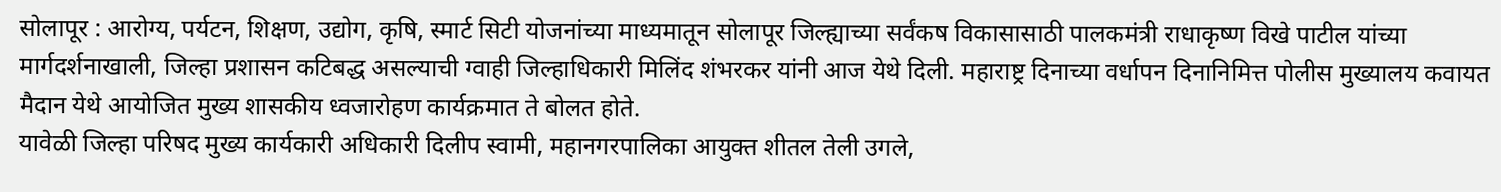सोलापूर : आरोग्य, पर्यटन, शिक्षण, उद्योग, कृषि, स्मार्ट सिटी योजनांच्या माध्यमातून सोलापूर जिल्ह्याच्या सर्वंकष विकासासाठी पालकमंत्री राधाकृष्ण विखे पाटील यांच्या मार्गदर्शनाखाली, जिल्हा प्रशासन कटिबद्ध असल्याची ग्वाही जिल्हाधिकारी मिलिंद शंभरकर यांनी आज येथे दिली. महाराष्ट्र दिनाच्या वर्धापन दिनानिमित्त पोलीस मुख्यालय कवायत मैदान येथे आयोजित मुख्य शासकीय ध्वजारोहण कार्यक्रमात ते बोलत होते.
यावेळी जिल्हा परिषद मुख्य कार्यकारी अधिकारी दिलीप स्वामी, महानगरपालिका आयुक्त शीतल तेली उगले,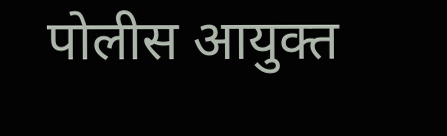पोलीस आयुक्त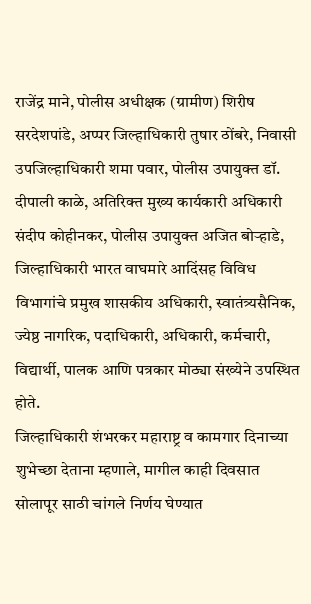राजेंद्र माने, पोलीस अधीक्षक (ग्रामीण) शिरीष सरदेशपांडे, अप्पर जिल्हाधिकारी तुषार ठोंबरे, निवासी उपजिल्हाधिकारी शमा पवार, पोलीस उपायुक्त डॉ. दीपाली काळे, अतिरिक्त मुख्य कार्यकारी अधिकारी संदीप कोहीनकर, पोलीस उपायुक्त अजित बोऱ्हाडे, जिल्हाधिकारी भारत वाघमारे आदिंसह विविध विभागांचे प्रमुख शासकीय अधिकारी, स्वातंत्र्यसैनिक, ज्येष्ठ नागरिक, पदाधिकारी, अधिकारी, कर्मचारी, विद्यार्थी, पालक आणि पत्रकार मोठ्या संख्येने उपस्थित होते.
जिल्हाधिकारी शंभरकर महाराष्ट्र व कामगार दिनाच्या शुभेच्छा देताना म्हणाले, मागील काही दिवसात सोलापूर साठी चांगले निर्णय घेण्यात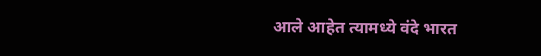आले आहेत त्यामध्ये वंदे भारत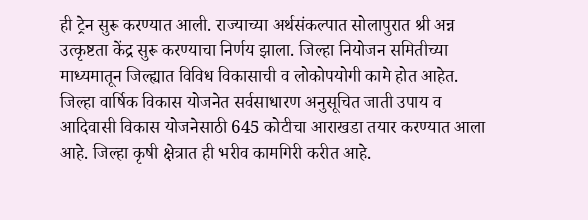ही ट्रेन सुरू करण्यात आली. राज्याच्या अर्थसंकल्पात सोलापुरात श्री अन्न उत्कृष्टता केंद्र सुरू करण्याचा निर्णय झाला. जिल्हा नियोजन समितीच्या माध्यमातून जिल्ह्यात विविध विकासाची व लोकोपयोगी कामे होत आहेत. जिल्हा वार्षिक विकास योजनेत सर्वसाधारण अनुसूचित जाती उपाय व आदिवासी विकास योजनेसाठी 645 कोटीचा आराखडा तयार करण्यात आला आहे. जिल्हा कृषी क्षेत्रात ही भरीव कामगिरी करीत आहे.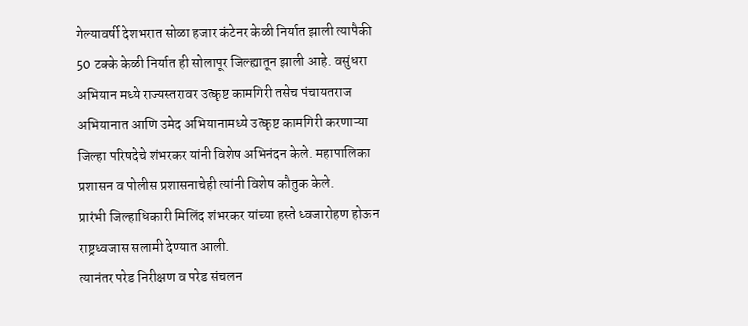गेल्यावर्षी देशभरात सोळा हजार कंटेनर केळी निर्यात झाली त्यापैकी 50 टक्के केळी निर्यात ही सोलापूर जिल्ह्यातून झाली आहे. वसुंधरा अभियान मध्ये राज्यस्तरावर उत्कृष्ट कामगिरी तसेच पंचायतराज अभियानात आणि उमेद अभियानामध्ये उत्कृष्ट कामगिरी करणाऱ्या जिल्हा परिषदेचे शंभरकर यांनी विशेष अभिनंदन केले. महापालिका प्रशासन व पोलीस प्रशासनाचेही त्यांनी विशेष कौतुक केले.
प्रारंभी जिल्हाधिकारी मिलिंद शंभरकर यांच्या हस्ते ध्वजारोहण होऊन राष्ट्रध्वजास सलामी देण्यात आली.
त्यानंतर परेड निरीक्षण व परेड संचलन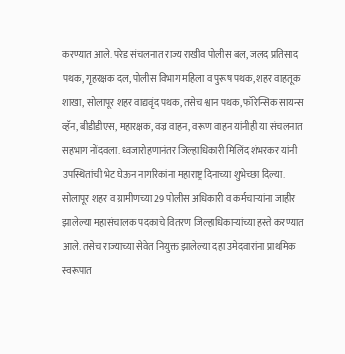करण्यात आले. परेड संचलनात राज्य राखीव पोलीस बल, जलद प्रतिसाद पथक, गृहरक्षक दल, पोलीस विभाग महिला व पुरूष पथक, शहर वाहतूक शाखा, सोलापूर शहर वाद्यवृंद पथक, तसेच श्वान पथक, फॉरेन्सिक सायन्स व्हॅन, बीडीडीएस, महारक्षक, वज्र वाहन, वरूण वाहन यांनीही या संचलनात सहभाग नोंदवला. ध्वजारोहणानंतर जिल्हाधिकारी मिलिंद शंभरकर यांनी उपस्थितांची भेट घेऊन नागरिकांना महाराष्ट्र दिनाच्या शुभेच्छा दिल्या.
सोलापूर शहर व ग्रामीणच्या 29 पोलीस अधिकारी व कर्मचाऱ्यांना जाहीर झालेल्या महासंचालक पदकाचे वितरण जिल्हाधिकाऱ्यांच्या हस्ते करण्यात आले. तसेच राज्याच्या सेवेत नियुक्त झालेल्या दहा उमेदवारांना प्राथमिक स्वरूपात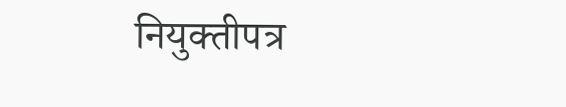नियुक्तीपत्र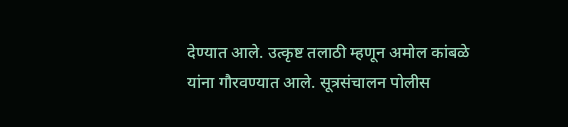देण्यात आले. उत्कृष्ट तलाठी म्हणून अमोल कांबळे यांना गौरवण्यात आले. सूत्रसंचालन पोलीस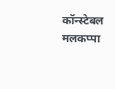कॉन्स्टेबल मलकप्पा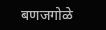बणजगोळे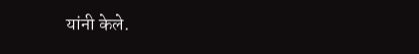यांनी केले.